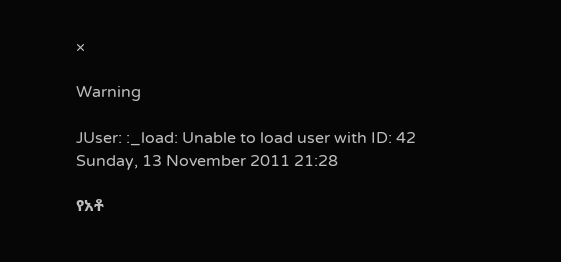×

Warning

JUser: :_load: Unable to load user with ID: 42
Sunday, 13 November 2011 21:28

የአቶ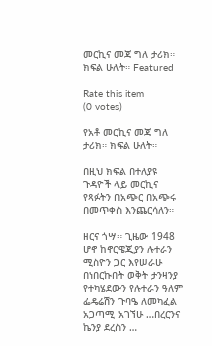መርኪና መጃ ግለ ታሪክ። ክፍል ሁለት። Featured

Rate this item
(0 votes)

የአቶ መርኪና መጃ ግለ ታሪክ። ክፍል ሁለት።

በዚህ ክፍል በተለያዩ ጉዳዮች ላይ መርኪና የጻፉትን በአጭር በአጭሩ በመጥቀስ እንጨርሳለን።

ዘርና ጎሣ። ጊዜው 1948 ሆኖ ከኖርዌጂያን ሉተራን ሚስዮን ጋር እየሠራሁ በነበርኩበት ወቅት ታንዛንያ የተካሄደውን የሉተራን ዓለም ፌዴሬሽን ጉባዔ ለመካፈል አጋጣሚ አገኘሁ …በረርንና ኬንያ ደረስን …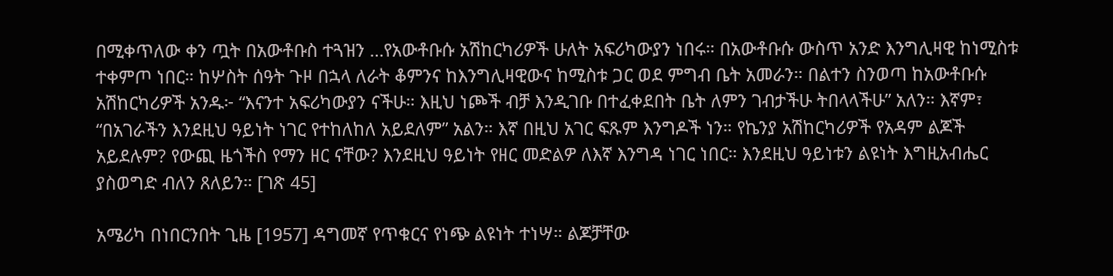በሚቀጥለው ቀን ጧት በአውቶቡስ ተጓዝን …የአውቶቡሱ አሽከርካሪዎች ሁለት አፍሪካውያን ነበሩ። በአውቶቡሱ ውስጥ አንድ እንግሊዛዊ ከነሚስቱ ተቀምጦ ነበር። ከሦስት ሰዓት ጉዞ በኋላ ለራት ቆምንና ከእንግሊዛዊውና ከሚስቱ ጋር ወደ ምግብ ቤት አመራን። በልተን ስንወጣ ከአውቶቡሱ አሽከርካሪዎች አንዱ፦ “እናንተ አፍሪካውያን ናችሁ። እዚህ ነጮች ብቻ እንዲገቡ በተፈቀደበት ቤት ለምን ገብታችሁ ትበላላችሁ” አለን። እኛም፣ “በአገራችን እንደዚህ ዓይነት ነገር የተከለከለ አይደለም” አልን። እኛ በዚህ አገር ፍጹም እንግዶች ነን። የኬንያ አሽከርካሪዎች የአዳም ልጆች አይደሉም? የውጪ ዜጎችስ የማን ዘር ናቸው? እንደዚህ ዓይነት የዘር መድልዎ ለእኛ እንግዳ ነገር ነበር። እንደዚህ ዓይነቱን ልዩነት እግዚአብሔር ያስወግድ ብለን ጸለይን። [ገጽ 45]

አሜሪካ በነበርንበት ጊዜ [1957] ዳግመኛ የጥቁርና የነጭ ልዩነት ተነሣ። ልጆቻቸው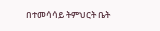በተመሳሳይ ትምህርት ቤት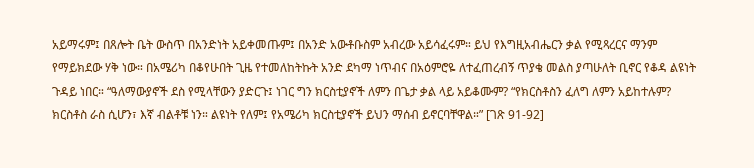አይማሩም፤ በጸሎት ቤት ውስጥ በአንድነት አይቀመጡም፤ በአንድ አውቶቡስም አብረው አይሳፈሩም። ይህ የእግዚአብሔርን ቃል የሚጻረርና ማንም የማይክደው ሃቅ ነው። በአሜሪካ በቆየሁበት ጊዜ የተመለከትኩት አንድ ደካማ ነጥብና በአዕምሮዬ ለተፈጠረብኝ ጥያቄ መልስ ያጣሁለት ቢኖር የቆዳ ልዩነት ጉዳይ ነበር። “ዓለማውያኖች ደስ የሚላቸውን ያድርጉ፤ ነገር ግን ክርስቲያኖች ለምን በጌታ ቃል ላይ አይቆሙም? “የክርስቶስን ፈለግ ለምን አይከተሉም? ክርስቶስ ራስ ሲሆን፣ እኛ ብልቶቹ ነን። ልዩነት የለም፤ የአሜሪካ ክርስቲያኖች ይህን ማሰብ ይኖርባቸዋል።” [ገጽ 91-92]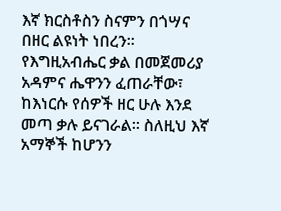እኛ ክርስቶስን ስናምን በጎሣና በዘር ልዩነት ነበረን። የእግዚአብሔር ቃል በመጀመሪያ አዳምና ሔዋንን ፈጠራቸው፣ ከእነርሱ የሰዎች ዘር ሁሉ እንደ መጣ ቃሉ ይናገራል። ስለዚህ እኛ አማኞች ከሆንን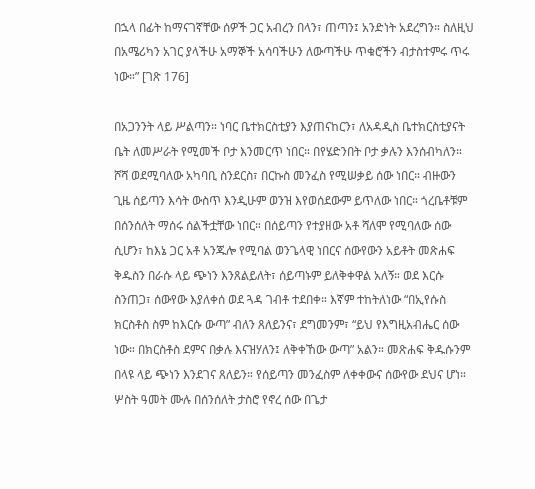በኋላ በፊት ከማናገኛቸው ሰዎች ጋር አብረን በላን፣ ጠጣን፤ አንድነት አደረግን። ስለዚህ በአሜሪካን አገር ያላችሁ አማኞች አሳባችሁን ለውጣችሁ ጥቁሮችን ብታስተምሩ ጥሩ ነው።” [ገጽ 176]

በአጋንንት ላይ ሥልጣን። ነባር ቤተክርስቲያን እያጠናከርን፣ ለአዳዲስ ቤተክርስቲያናት ቤት ለመሥራት የሚመች ቦታ እንመርጥ ነበር። በየሄድንበት ቦታ ቃሉን እንሰብካለን። ሾሻ ወደሚባለው አካባቢ ስንደርስ፣ በርኩስ መንፈስ የሚሠቃይ ሰው ነበር። ብዙውን ጊዜ ሰይጣን እሳት ውስጥ እንዲሁም ወንዝ እየወሰደውም ይጥለው ነበር። ጎረቤቶቹም በሰንሰለት ማሰሩ ሰልችቷቸው ነበር። በሰይጣን የተያዘው አቶ ሻለሞ የሚባለው ሰው ሲሆን፣ ከእኔ ጋር አቶ አንጁሎ የሚባል ወንጌላዊ ነበርና ሰውየውን አይቶት መጽሐፍ ቅዱስን በራሱ ላይ ጭነን እንጸልይለት፣ ሰይጣኑም ይለቅቀዋል አለኝ። ወደ እርሱ ስንጠጋ፣ ሰውየው እያለቀሰ ወደ ጓዳ ገብቶ ተደበቀ። እኛም ተከትለነው “በኢየሱስ ክርስቶስ ስም ከእርሱ ውጣ” ብለን ጸለይንና፣ ደግመንም፣ “ይህ የእግዚአብሔር ሰው ነው። በክርስቶስ ደምና በቃሉ እናዝሃለን፤ ለቅቀኸው ውጣ” አልን። መጽሐፍ ቅዱሱንም በላዩ ላይ ጭነን እንደገና ጸለይን። የሰይጣን መንፈስም ለቀቀውና ሰውየው ደህና ሆነ። ሦስት ዓመት ሙሉ በሰንሰለት ታስሮ የኖረ ሰው በጌታ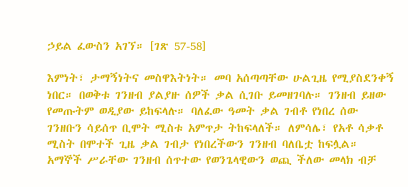ኃይል ፈውስን አገኘ። [ገጽ 57-58]

እምነት፣ ታማኝነትና መስዋእትነት። መባ አሰጣጣቸው ሁልጊዜ የሚያስደንቀኝ ነበር። በወቅቱ ገንዘብ ያልያዙ ሰዎች ቃል ሲገቡ ይመዘገባሉ። ገንዘብ ይዘው የመጡትም ወዲያው ይከፍላሉ። ባለፈው ዓመት ቃል ገብቶ የነበረ ሰው ገንዘቡን ሳይሰጥ ቢሞት ሚስቱ አምጥታ ትከፍላለች። ለምሳሌ፣ የአቶ ሳቃቶ ሚስት በሞተች ጊዜ ቃል ገብታ የነበረችውን ገንዘብ ባለቤቷ ከፍሏል። አማኞች ሥራቸው ገንዘብ ሰጥተው የወንጌላዊውን ወጪ ችለው መላክ ብቻ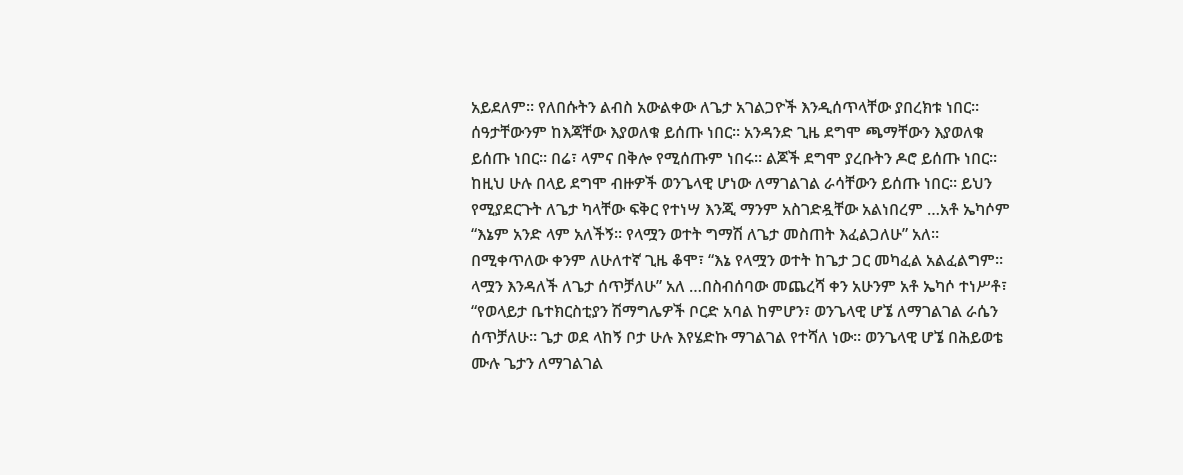አይደለም። የለበሱትን ልብስ አውልቀው ለጌታ አገልጋዮች እንዲሰጥላቸው ያበረክቱ ነበር። ሰዓታቸውንም ከእጃቸው እያወለቁ ይሰጡ ነበር። አንዳንድ ጊዜ ደግሞ ጫማቸውን እያወለቁ ይሰጡ ነበር። በሬ፣ ላምና በቅሎ የሚሰጡም ነበሩ። ልጆች ደግሞ ያረቡትን ዶሮ ይሰጡ ነበር። ከዚህ ሁሉ በላይ ደግሞ ብዙዎች ወንጌላዊ ሆነው ለማገልገል ራሳቸውን ይሰጡ ነበር። ይህን የሚያደርጉት ለጌታ ካላቸው ፍቅር የተነሣ እንጂ ማንም አስገድዷቸው አልነበረም …አቶ ኤካሶም “እኔም አንድ ላም አለችኝ። የላሟን ወተት ግማሽ ለጌታ መስጠት እፈልጋለሁ” አለ። በሚቀጥለው ቀንም ለሁለተኛ ጊዜ ቆሞ፣ “እኔ የላሟን ወተት ከጌታ ጋር መካፈል አልፈልግም። ላሟን እንዳለች ለጌታ ሰጥቻለሁ” አለ …በስብሰባው መጨረሻ ቀን አሁንም አቶ ኤካሶ ተነሥቶ፣ “የወላይታ ቤተክርስቲያን ሽማግሌዎች ቦርድ አባል ከምሆን፣ ወንጌላዊ ሆኜ ለማገልገል ራሴን ሰጥቻለሁ። ጌታ ወደ ላከኝ ቦታ ሁሉ እየሄድኩ ማገልገል የተሻለ ነው። ወንጌላዊ ሆኜ በሕይወቴ ሙሉ ጌታን ለማገልገል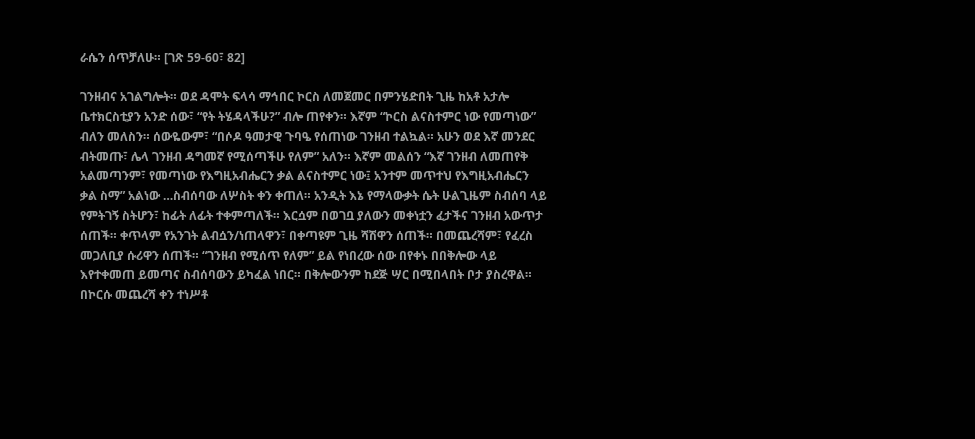ራሴን ሰጥቻለሁ። [ገጽ 59-60፣ 82]

ገንዘብና አገልግሎት። ወደ ዳሞት ፍላሳ ማኅበር ኮርስ ለመጀመር በምንሄድበት ጊዜ ከአቶ አታሎ ቤተክርስቲያን አንድ ሰው፣ “የት ትሄዳላችሁ?” ብሎ ጠየቀን። እኛም “ኮርስ ልናስተምር ነው የመጣነው” ብለን መለስን። ሰውዬውም፣ “በሶዶ ዓመታዊ ጉባዔ የሰጠነው ገንዘብ ተልኳል። አሁን ወደ እኛ መንደር ብትመጡ፣ ሌላ ገንዘብ ዳግመኛ የሚሰጣችሁ የለም” አለን። እኛም መልሰን “እኛ ገንዘብ ለመጠየቅ አልመጣንም፣ የመጣነው የእግዚአብሔርን ቃል ልናስተምር ነው፤ አንተም መጥተህ የእግዚአብሔርን ቃል ስማ” አልነው …ስብሰባው ለሦስት ቀን ቀጠለ። አንዲት እኔ የማላውቃት ሴት ሁልጊዜም ስብሰባ ላይ የምትገኝ ስትሆን፣ ከፊት ለፊት ተቀምጣለች። እርሷም በወገቧ ያለውን መቀነቷን ፈታችና ገንዘብ አውጥታ ሰጠች። ቀጥላም የአንገት ልብሷን/ነጠላዋን፣ በቀጣዩም ጊዜ ሻሽዋን ሰጠች። በመጨረሻም፣ የፈረስ መጋለቢያ ሱሪዋን ሰጠች። “ገንዘብ የሚሰጥ የለም” ይል የነበረው ሰው በየቀኑ በበቅሎው ላይ እየተቀመጠ ይመጣና ስብሰባውን ይካፈል ነበር። በቅሎውንም ከደጅ ሣር በሚበላበት ቦታ ያስረዋል። በኮርሱ መጨረሻ ቀን ተነሥቶ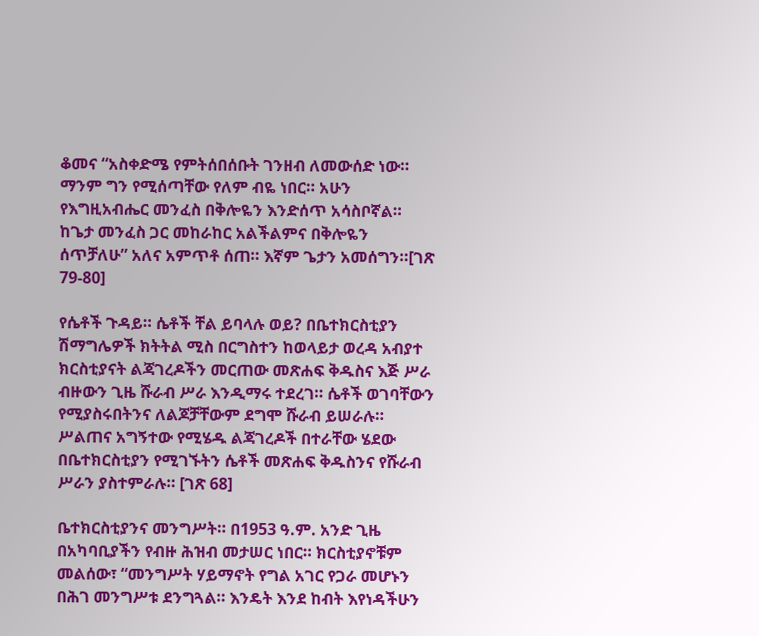ቆመና “አስቀድሜ የምትሰበሰቡት ገንዘብ ለመውሰድ ነው። ማንም ግን የሚሰጣቸው የለም ብዬ ነበር። አሁን የእግዚአብሔር መንፈስ በቅሎዬን እንድሰጥ አሳስቦኛል። ከጌታ መንፈስ ጋር መከራከር አልችልምና በቅሎዬን ሰጥቻለሁ” አለና አምጥቶ ሰጠ። እኛም ጌታን አመሰግን።[ገጽ 79-80]

የሴቶች ጉዳይ። ሴቶች ቸል ይባላሉ ወይ? በቤተክርስቲያን ሽማግሌዎች ክትትል ሚስ በርግስተን ከወላይታ ወረዳ አብያተ ክርስቲያናት ልጃገረዶችን መርጠው መጽሐፍ ቅዱስና እጅ ሥራ ብዙውን ጊዜ ሹራብ ሥራ እንዲማሩ ተደረገ። ሴቶች ወገባቸውን የሚያስሩበትንና ለልጆቻቸውም ደግሞ ሹራብ ይሠራሉ። ሥልጠና አግኝተው የሚሄዱ ልጃገረዶች በተራቸው ሄደው በቤተክርስቲያን የሚገኙትን ሴቶች መጽሐፍ ቅዱስንና የሹራብ ሥራን ያስተምራሉ። [ገጽ 68]

ቤተክርስቲያንና መንግሥት። በ1953 ዓ.ም. አንድ ጊዜ በአካባቢያችን የብዙ ሕዝብ መታሠር ነበር። ክርስቲያኖቹም መልሰው፣ “መንግሥት ሃይማኖት የግል አገር የጋራ መሆኑን በሕገ መንግሥቱ ደንግጓል። እንዴት እንደ ከብት እየነዳችሁን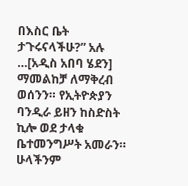በእስር ቤት ታጉሩናላችሁ?” አሉ …[አዲስ አበባ ሄደን] ማመልከቻ ለማቅረብ ወሰንን። የኢትዮጵያን ባንዲራ ይዘን ከስድስት ኪሎ ወደ ታላቁ ቤተመንግሥት አመራን። ሁላችንም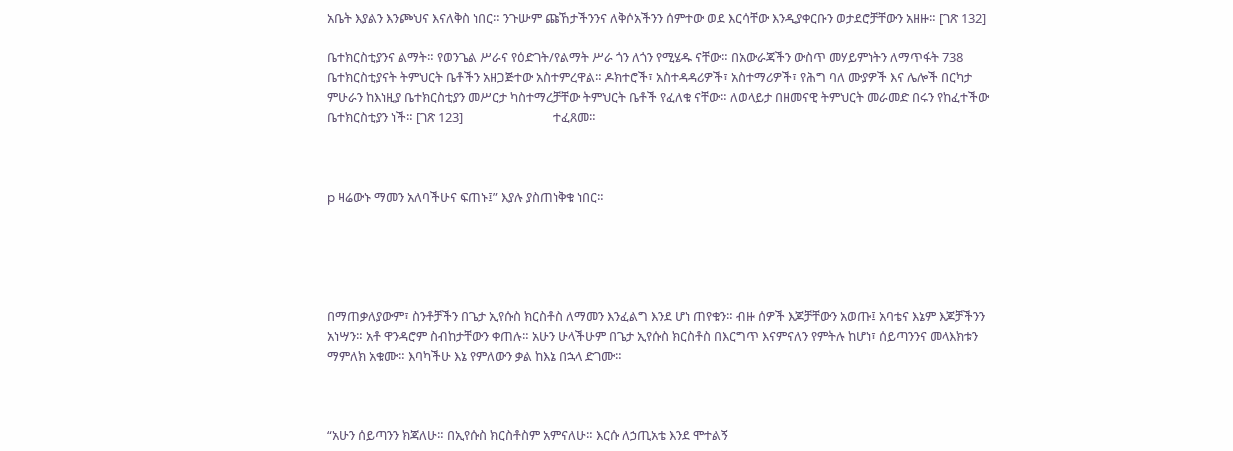አቤት እያልን እንጮህና እናለቅስ ነበር። ንጉሡም ጩኸታችንንና ለቅሶአችንን ሰምተው ወደ እርሳቸው እንዲያቀርቡን ወታደሮቻቸውን አዘዙ። [ገጽ 132]

ቤተክርስቲያንና ልማት። የወንጌል ሥራና የዕድገት/የልማት ሥራ ጎን ለጎን የሚሄዱ ናቸው። በአውራጃችን ውስጥ መሃይምነትን ለማጥፋት 738 ቤተክርስቲያናት ትምህርት ቤቶችን አዘጋጅተው አስተምረዋል። ዶክተሮች፣ አስተዳዳሪዎች፣ አስተማሪዎች፣ የሕግ ባለ ሙያዎች እና ሌሎች በርካታ ምሁራን ከእነዚያ ቤተክርስቲያን መሥርታ ካስተማረቻቸው ትምህርት ቤቶች የፈለቁ ናቸው። ለወላይታ በዘመናዊ ትምህርት መራመድ በሩን የከፈተችው ቤተክርስቲያን ነች። [ገጽ 123]                              ተፈጸመ።



p ዛሬውኑ ማመን አለባችሁና ፍጠኑ፤” እያሉ ያስጠነቅቁ ነበር።





በማጠቃለያውም፣ ስንቶቻችን በጌታ ኢየሱስ ክርስቶስ ለማመን እንፈልግ እንደ ሆነ ጠየቁን። ብዙ ሰዎች እጆቻቸውን አወጡ፤ አባቴና እኔም እጆቻችንን አነሣን። አቶ ዋንዳሮም ስብከታቸውን ቀጠሉ። አሁን ሁላችሁም በጌታ ኢየሱስ ክርስቶስ በእርግጥ እናምናለን የምትሉ ከሆነ፣ ሰይጣንንና መላእክቱን ማምለክ አቁሙ። እባካችሁ እኔ የምለውን ቃል ከእኔ በኋላ ድገሙ።



“አሁን ሰይጣንን ክጃለሁ። በኢየሱስ ክርስቶስም አምናለሁ። እርሱ ለኃጢአቴ እንደ ሞተልኝ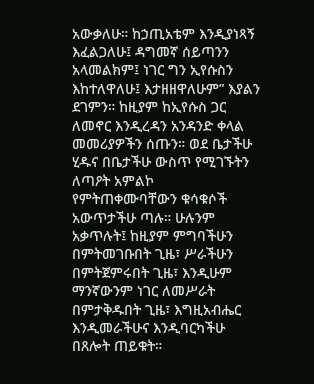አውቃለሁ። ከኃጢአቴም እንዲያነጻኝ እፈልጋለሁ፤ ዳግመኛ ሰይጣንን አላመልክም፤ ነገር ግን ኢየሱስን እከተለዋለሁ፤ እታዘዘዋለሁም” እያልን ደገምን። ከዚያም ከኢየሱስ ጋር ለመኖር እንዲረዳን አንዳንድ ቀላል መመሪያዎችን ሰጡን። ወደ ቤታችሁ ሂዱና በቤታችሁ ውስጥ የሚገኙትን ለጣዖት አምልኮ የምትጠቀሙባቸውን ቁሳቁሶች አውጥታችሁ ጣሉ። ሁሉንም አቃጥሉት፤ ከዚያም ምግባችሁን በምትመገቡበት ጊዜ፣ ሥራችሁን በምትጀምሩበት ጊዜ፣ እንዲሁም ማንኛውንም ነገር ለመሥራት በምታቅዱበት ጊዜ፣ እግዚአብሔር እንዲመራችሁና እንዲባርካችሁ በጸሎት ጠይቁት።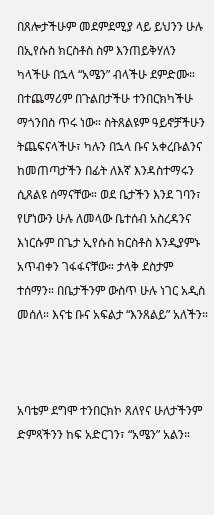በጸሎታችሁም መደምደሚያ ላይ ይህንን ሁሉ በኢየሱስ ክርስቶስ ስም እንጠይቅሃለን ካላችሁ በኋላ “አሜን” ብላችሁ ደምድሙ። በተጨማሪም በጉልበታችሁ ተንበርክካችሁ ማጎንበስ ጥሩ ነው። ስትጸልዩም ዓይኖቻችሁን ትጨፍናላችሁ፣ ካሉን በኋላ ቡና አቀረቡልንና ከመጠጣታችን በፊት ለእኛ እንዳስተማሩን ሲጸልዩ ሰማናቸው። ወደ ቤታችን እንደ ገባን፣ የሆነውን ሁሉ ለመላው ቤተሰብ አስረዳንና እነርሱም በጌታ ኢየሱስ ክርስቶስ እንዲያምኑ አጥብቀን ገፋፋናቸው። ታላቅ ደስታም ተሰማን። በቤታችንም ውስጥ ሁሉ ነገር አዲስ መሰለ። እናቴ ቡና አፍልታ “እንጸልይ” አለችን።



አባቴም ደግሞ ተንበርክኮ ጸለየና ሁለታችንም ድምጻችንን ከፍ አድርገን፣ “አሜን” አልን።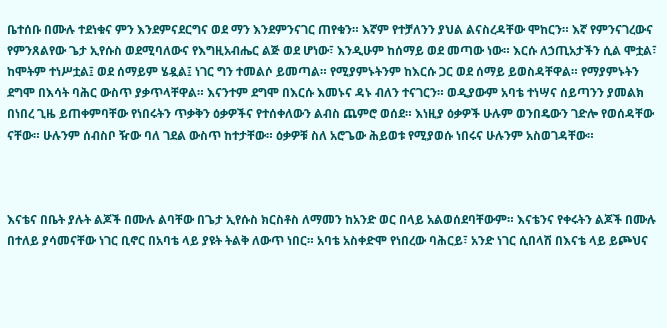ቤተሰቡ በሙሉ ተደነቁና ምን እንደምናደርግና ወደ ማን እንደምንናገር ጠየቁን። እኛም የተቻለንን ያህል ልናስረዳቸው ሞከርን። እኛ የምንናገረውና የምንጸልየው ጌታ ኢየሱስ ወደሚባለውና የእግዚአብሔር ልጅ ወደ ሆነው፣ እንዲሁም ከሰማይ ወደ መጣው ነው። እርሱ ለኃጢአታችን ሲል ሞቷል፣ ከሞትም ተነሥቷል፤ ወደ ሰማይም ሄዷል፤ ነገር ግን ተመልሶ ይመጣል። የሚያምኑትንም ከእርሱ ጋር ወደ ሰማይ ይወስዳቸዋል። የማያምኑትን ደግሞ በእሳት ባሕር ውስጥ ያቃጥላቸዋል። እናንተም ደግሞ በእርሱ እመኑና ዳኑ ብለን ተናገርን። ወዲያውም አባቴ ተነሣና ሰይጣንን ያመልክ በነበረ ጊዜ ይጠቀምባቸው የነበሩትን ጥቃቅን ዕቃዎችና የተሰቀለውን ልብስ ጨምሮ ወሰደ። እነዚያ ዕቃዎች ሁሉም ወንበዴውን ገድሎ የወሰዳቸው ናቸው። ሁሉንም ሰብስቦ ዥው ባለ ገደል ውስጥ ከተታቸው። ዕቃዎቹ ስለ አሮጌው ሕይወቱ የሚያወሱ ነበሩና ሁሉንም አስወገዳቸው።



እናቴና በቤት ያሉት ልጆች በሙሉ ልባቸው በጌታ ኢየሱስ ክርስቶስ ለማመን ከአንድ ወር በላይ አልወሰደባቸውም። እናቴንና የቀሩትን ልጆች በሙሉ በተለይ ያሳመናቸው ነገር ቢኖር በአባቴ ላይ ያዩት ትልቅ ለውጥ ነበር። አባቴ አስቀድሞ የነበረው ባሕርይ፣ አንድ ነገር ሲበላሽ በእናቴ ላይ ይጮህና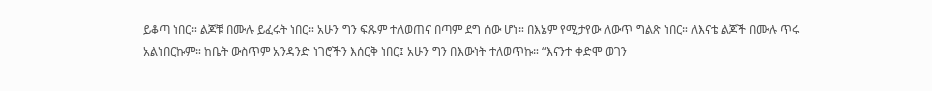ይቆጣ ነበር። ልጆቹ በሙሉ ይፈሩት ነበር። አሁን ግን ፍጹም ተለወጠና በጣም ደግ ሰው ሆነ። በእኔም የሚታየው ለውጥ ግልጽ ነበር። ለእናቴ ልጆች በሙሉ ጥሩ አልነበርኩም። ከቤት ውስጥም አንዳንድ ነገሮችን እሰርቅ ነበር፤ አሁን ግን በእውነት ተለወጥኩ። “እናንተ ቀድሞ ወገን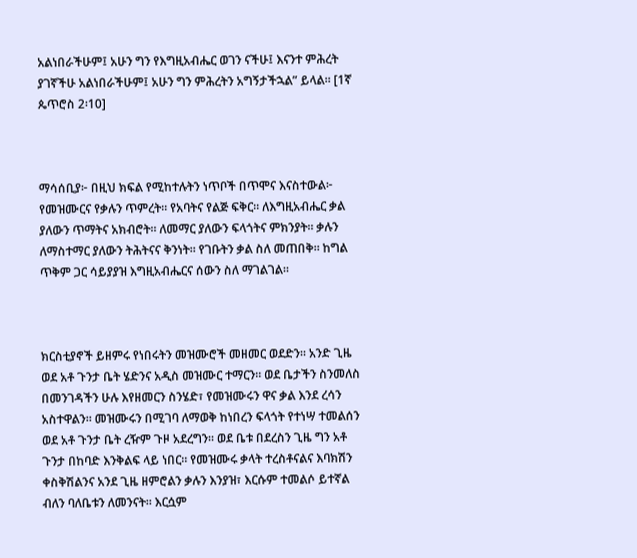አልነበራችሁም፤ አሁን ግን የእግዚአብሔር ወገን ናችሁ፤ እናንተ ምሕረት ያገኛችሁ አልነበራችሁም፤ አሁን ግን ምሕረትን አግኝታችኋል” ይላል። [1ኛ ጴጥሮስ 2፡10]



ማሳሰቢያ፦ በዚህ ክፍል የሚከተሉትን ነጥቦች በጥሞና እናስተውል፦ የመዝሙርና የቃሉን ጥምረት። የአባትና የልጅ ፍቅር። ለእግዚአብሔር ቃል ያለውን ጥማትና አክብሮት። ለመማር ያለውን ፍላጎትና ምክንያት። ቃሉን ለማስተማር ያለውን ትሕትናና ቅንነት። የገቡትን ቃል ስለ መጠበቅ። ከግል ጥቅም ጋር ሳይያያዝ እግዚአብሔርና ሰውን ስለ ማገልገል።



ክርስቲያኖች ይዘምሩ የነበሩትን መዝሙሮች መዘመር ወደድን። አንድ ጊዜ ወደ አቶ ጉንታ ቤት ሄድንና አዲስ መዝሙር ተማርን። ወደ ቤታችን ስንመለስ በመንገዳችን ሁሉ እየዘመርን ስንሄድ፣ የመዝሙሩን ዋና ቃል እንደ ረሳን አስተዋልን። መዝሙሩን በሚገባ ለማወቅ ከነበረን ፍላጎት የተነሣ ተመልሰን ወደ አቶ ጉንታ ቤት ረዥም ጉዞ አደረግን። ወደ ቤቱ በደረስን ጊዜ ግን አቶ ጉንታ በከባድ እንቅልፍ ላይ ነበር። የመዝሙሩ ቃላት ተረስቶናልና እባክሽን ቀስቅሽልንና አንደ ጊዜ ዘምሮልን ቃሉን እንያዝ፣ እርሱም ተመልሶ ይተኛል ብለን ባለቤቱን ለመንናት። እርሷም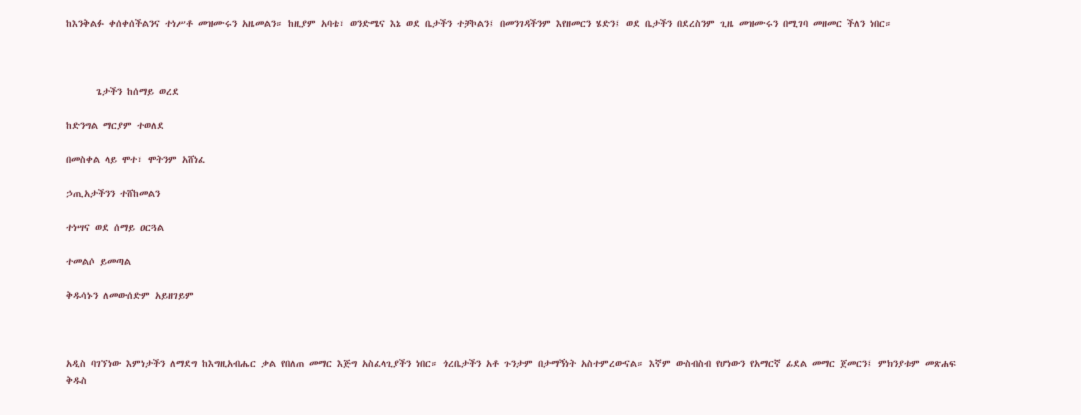ከእንቅልፉ ቀሰቀሰችልንና ተነሥቶ መዝሙሩን አዜመልን። ከዚያም አባቴ፣ ወንድሜና እኔ ወደ ቤታችን ተቻኮልን፤ በመንገዳችንም እየዘመርን ሄድን፤ ወደ ቤታችን በደረስንም ጊዜ መዝሙሩን በሚገባ መዘመር ችለን ነበር።



      ጌታችን ከሰማይ ወረደ

ከድንግል ማርያም ተወለደ

በመስቀል ላይ ሞተ፣ ሞትንም አሸነፈ

ኃጢአታችንን ተሸከመልን

ተነሣና ወደ ሰማይ ዐርጓል

ተመልሶ ይመጣል

ቅዱሳኑን ለመውሰድም አይዘገይም



አዲስ ባገኘነው እምነታችን ለማደግ ከእግዚአብሔር ቃል የበለጠ መማር እጅግ አስፈላጊያችን ነበር። ጎረቤታችን አቶ ጉንታም በታማኝነት አስተምረውናል። እኛም ውስብስብ የሆነውን የአማርኛ ፊደል መማር ጀመርን፤ ምክንያቱም መጽሐፍ ቅዱስ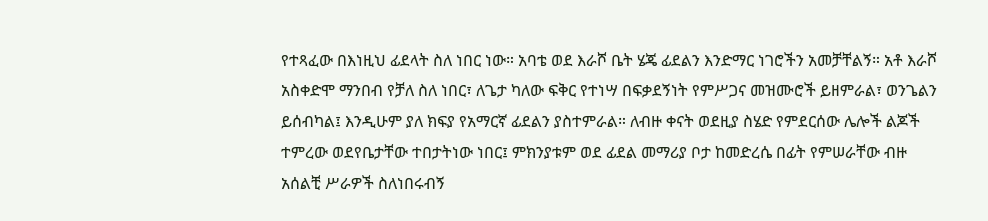የተጻፈው በእነዚህ ፊደላት ስለ ነበር ነው። አባቴ ወደ እራሾ ቤት ሄጄ ፊደልን እንድማር ነገሮችን አመቻቸልኝ። አቶ እራሾ አስቀድሞ ማንበብ የቻለ ስለ ነበር፣ ለጌታ ካለው ፍቅር የተነሣ በፍቃደኝነት የምሥጋና መዝሙሮች ይዘምራል፣ ወንጌልን ይሰብካል፤ እንዲሁም ያለ ክፍያ የአማርኛ ፊደልን ያስተምራል። ለብዙ ቀናት ወደዚያ ስሄድ የምደርሰው ሌሎች ልጆች ተምረው ወደየቤታቸው ተበታትነው ነበር፤ ምክንያቱም ወደ ፊደል መማሪያ ቦታ ከመድረሴ በፊት የምሠራቸው ብዙ አሰልቺ ሥራዎች ስለነበሩብኝ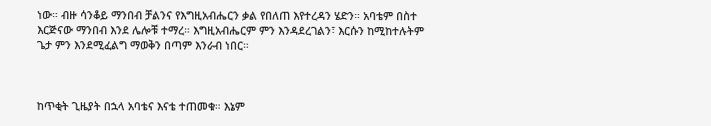ነው። ብዙ ሳንቆይ ማንበብ ቻልንና የእግዚአብሔርን ቃል የበለጠ እየተረዳን ሄድን። አባቴም በስተ እርጅናው ማንበብ እንደ ሌሎቹ ተማረ። እግዚአብሔርም ምን እንዳደረገልን፣ እርሱን ከሚከተሉትም ጌታ ምን እንደሚፈልግ ማወቅን በጣም እንራብ ነበር።



ከጥቂት ጊዜያት በኋላ አባቴና እናቴ ተጠመቁ። እኔም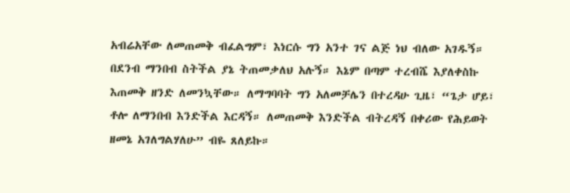አብሬአቸው ለመጠመቅ ብፈልግም፣ እነርሱ ግን አንተ ገና ልጅ ነህ ብለው አገዱኝ። በደንብ ማንበብ ስትችል ያኔ ትጠመቃለህ አሉኝ። እኔም በጣም ተረብሼ እያለቀስኩ እጠመቅ ዘንድ ለመንኳቸው። ለማግባባት ግን አለመቻሌን በተረዳሁ ጊዜ፣ “ጌታ ሆይ፣ ቶሎ ለማንበብ እንድችል እርዳኝ። ለመጠመቅ እንድችል ብትረዳኝ በቀሪው የሕይወት ዘመኔ አገለግልሃለሁ” ብዬ ጸለይኩ።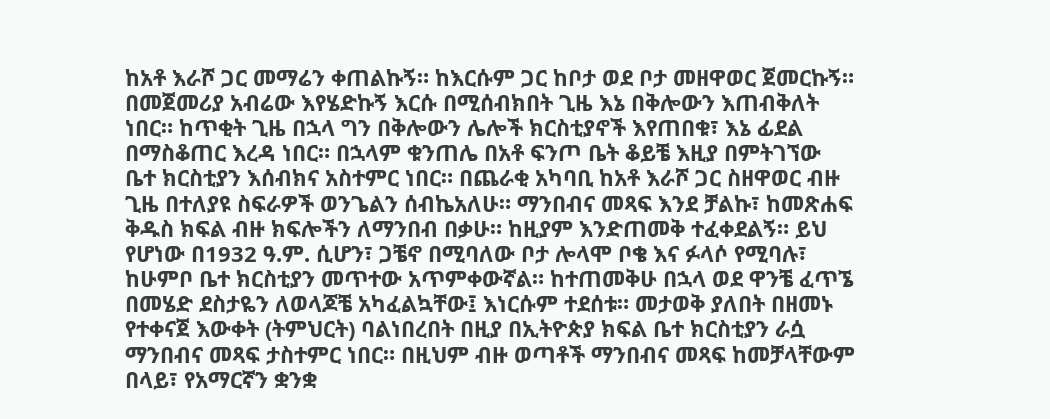ከአቶ እራሾ ጋር መማሬን ቀጠልኩኝ። ከእርሱም ጋር ከቦታ ወደ ቦታ መዘዋወር ጀመርኩኝ። በመጀመሪያ አብሬው እየሄድኩኝ እርሱ በሚሰብክበት ጊዜ እኔ በቅሎውን እጠብቅለት ነበር። ከጥቂት ጊዜ በኋላ ግን በቅሎውን ሌሎች ክርስቲያኖች እየጠበቁ፣ እኔ ፊደል በማስቆጠር እረዳ ነበር። በኋላም ቁንጠሌ በአቶ ፍንጦ ቤት ቆይቼ እዚያ በምትገኘው ቤተ ክርስቲያን እሰብክና አስተምር ነበር። በጨራቂ አካባቢ ከአቶ እራሾ ጋር ስዘዋወር ብዙ ጊዜ በተለያዩ ስፍራዎች ወንጌልን ሰብኬአለሁ። ማንበብና መጻፍ እንደ ቻልኩ፣ ከመጽሐፍ ቅዱስ ክፍል ብዙ ክፍሎችን ለማንበብ በቃሁ። ከዚያም እንድጠመቅ ተፈቀደልኝ። ይህ የሆነው በ1932 ዓ.ም. ሲሆን፣ ጋቼኖ በሚባለው ቦታ ሎላሞ ቦቄ እና ፉላሶ የሚባሉ፣ ከሁምቦ ቤተ ክርስቲያን መጥተው አጥምቀውኛል። ከተጠመቅሁ በኋላ ወደ ዋንቼ ፈጥኜ በመሄድ ደስታዬን ለወላጆቼ አካፈልኳቸው፤ እነርሱም ተደሰቱ። መታወቅ ያለበት በዘመኑ የተቀናጀ እውቀት (ትምህርት) ባልነበረበት በዚያ በኢትዮጵያ ክፍል ቤተ ክርስቲያን ራሷ ማንበብና መጻፍ ታስተምር ነበር። በዚህም ብዙ ወጣቶች ማንበብና መጻፍ ከመቻላቸውም በላይ፣ የአማርኛን ቋንቋ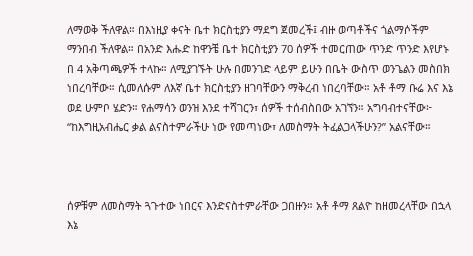ለማወቅ ችለዋል። በእነዚያ ቀናት ቤተ ክርስቲያን ማደግ ጀመረች፤ ብዙ ወጣቶችና ጎልማሶችም ማንበብ ችለዋል። በአንድ እሑድ ከዋንቼ ቤተ ክርስቲያን 70 ሰዎች ተመርጠው ጥንድ ጥንድ እየሆኑ በ 4 አቅጣጫዎች ተላኩ። ለሚያገኙት ሁሉ በመንገድ ላይም ይሁን በቤት ውስጥ ወንጌልን መስበክ ነበረባቸው። ሲመለሱም ለእኛ ቤተ ክርስቲያን ዘገባቸውን ማቅረብ ነበረባቸው። አቶ ቶማ ቡሬ እና እኔ ወደ ሁምቦ ሄድን። የሐማሳን ወንዝ እንደ ተሻገርን፣ ሰዎች ተሰብስበው አገኘን። አግባብተናቸው፦ “ከእግዚአብሔር ቃል ልናስተምራችሁ ነው የመጣነው፣ ለመስማት ትፈልጋላችሁን?” አልናቸው።



ሰዎቹም ለመስማት ጓጉተው ነበርና እንድናስተምራቸው ጋበዙን። አቶ ቶማ ጸልዮ ከዘመረላቸው በኋላ እኔ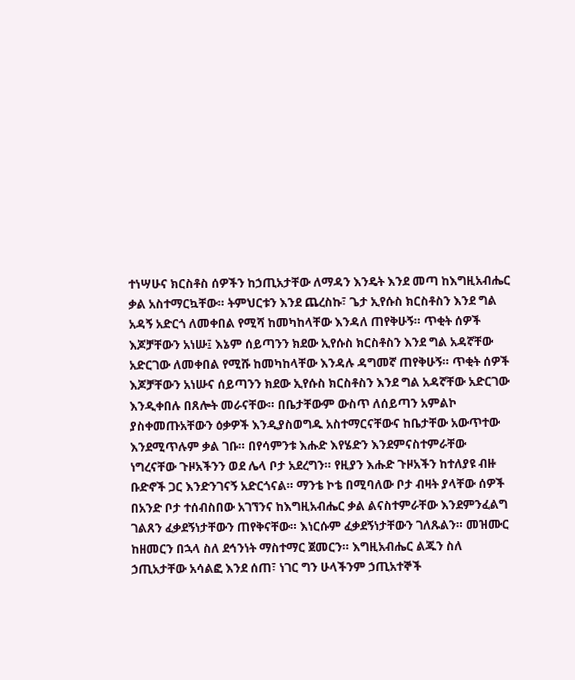ተነሣሁና ክርስቶስ ሰዎችን ከኃጢአታቸው ለማዳን እንዴት እንደ መጣ ከእግዚአብሔር ቃል አስተማርኳቸው። ትምህርቱን እንደ ጨረስኩ፣ ጌታ ኢየሱስ ክርስቶስን እንደ ግል አዳኝ አድርጎ ለመቀበል የሚሻ ከመካከላቸው እንዳለ ጠየቅሁኝ። ጥቂት ሰዎች እጆቻቸውን አነሡ፤ እኔም ሰይጣንን ክደው ኢየሱስ ክርስቶስን እንደ ግል አዳኛቸው አድርገው ለመቀበል የሚሹ ከመካከላቸው እንዳሉ ዳግመኛ ጠየቅሁኝ። ጥቂት ሰዎች እጆቻቸውን አነሡና ሰይጣንን ክደው ኢየሱስ ክርስቶስን እንደ ግል አዳኛቸው አድርገው እንዲቀበሉ በጸሎት መራናቸው። በቤታቸውም ውስጥ ለሰይጣን አምልኮ ያስቀመጡአቸውን ዕቃዎች እንዲያስወግዱ አስተማርናቸውና ከቤታቸው አውጥተው እንደሚጥሉም ቃል ገቡ። በየሳምንቱ እሑድ እየሄድን እንደምናስተምራቸው ነግረናቸው ጉዞአችንን ወደ ሌላ ቦታ አደረግን። የዚያን እሑድ ጉዞአችን ከተለያዩ ብዙ ቡድኖች ጋር እንድንገናኝ አድርጎናል። ማንቴ ኮቴ በሚባለው ቦታ ብዛት ያላቸው ሰዎች በአንድ ቦታ ተሰብስበው አገኘንና ከእግዚአብሔር ቃል ልናስተምራቸው እንደምንፈልግ ገልጸን ፈቃደኝነታቸውን ጠየቅናቸው። እነርሱም ፈቃደኝነታቸውን ገለጹልን። መዝሙር ከዘመርን በኋላ ስለ ደኅንነት ማስተማር ጀመርን። እግዚአብሔር ልጁን ስለ ኃጢአታቸው አሳልፎ እንደ ሰጠ፣ ነገር ግን ሁላችንም ኃጢአተኞች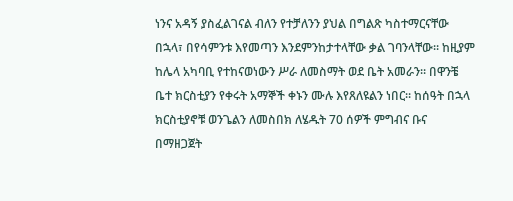ነንና አዳኝ ያስፈልገናል ብለን የተቻለንን ያህል በግልጽ ካስተማርናቸው በኋላ፣ በየሳምንቱ እየመጣን እንደምንከታተላቸው ቃል ገባንላቸው። ከዚያም ከሌላ አካባቢ የተከናወነውን ሥራ ለመስማት ወደ ቤት አመራን። በዋንቼ ቤተ ክርስቲያን የቀሩት አማኞች ቀኑን ሙሉ እየጸለዩልን ነበር። ከሰዓት በኋላ ክርስቲያኖቹ ወንጌልን ለመስበክ ለሄዱት 70 ሰዎች ምግብና ቡና በማዘጋጀት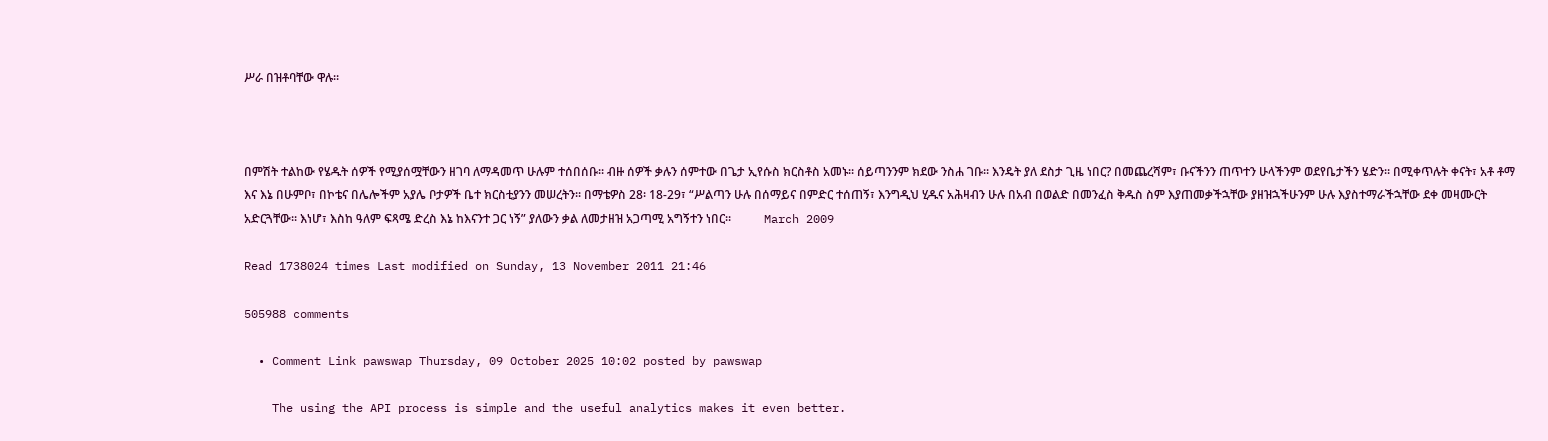ሥራ በዝቶባቸው ዋሉ።



በምሽት ተልከው የሄዱት ሰዎች የሚያሰሟቸውን ዘገባ ለማዳመጥ ሁሉም ተሰበሰቡ። ብዙ ሰዎች ቃሉን ሰምተው በጌታ ኢየሱስ ክርስቶስ አመኑ። ሰይጣንንም ክደው ንስሐ ገቡ። እንዴት ያለ ደስታ ጊዜ ነበር? በመጨረሻም፣ ቡናችንን ጠጥተን ሁላችንም ወደየቤታችን ሄድን። በሚቀጥሉት ቀናት፣ አቶ ቶማ እና እኔ በሁምቦ፣ በኮቴና በሌሎችም አያሌ ቦታዎች ቤተ ክርስቲያንን መሠረትን። በማቴዎስ 28፡ 18-29፣ “ሥልጣን ሁሉ በሰማይና በምድር ተሰጠኝ፣ እንግዲህ ሂዱና አሕዛብን ሁሉ በአብ በወልድ በመንፈስ ቅዱስ ስም እያጠመቃችኋቸው ያዘዝኋችሁንም ሁሉ እያስተማራችኋቸው ደቀ መዛሙርት አድርጓቸው። እነሆ፣ እስከ ዓለም ፍጻሜ ድረስ እኔ ከእናንተ ጋር ነኝ” ያለውን ቃል ለመታዘዝ አጋጣሚ አግኝተን ነበር።           March 2009

Read 1738024 times Last modified on Sunday, 13 November 2011 21:46

505988 comments

  • Comment Link pawswap Thursday, 09 October 2025 10:02 posted by pawswap

    The using the API process is simple and the useful analytics makes it even better.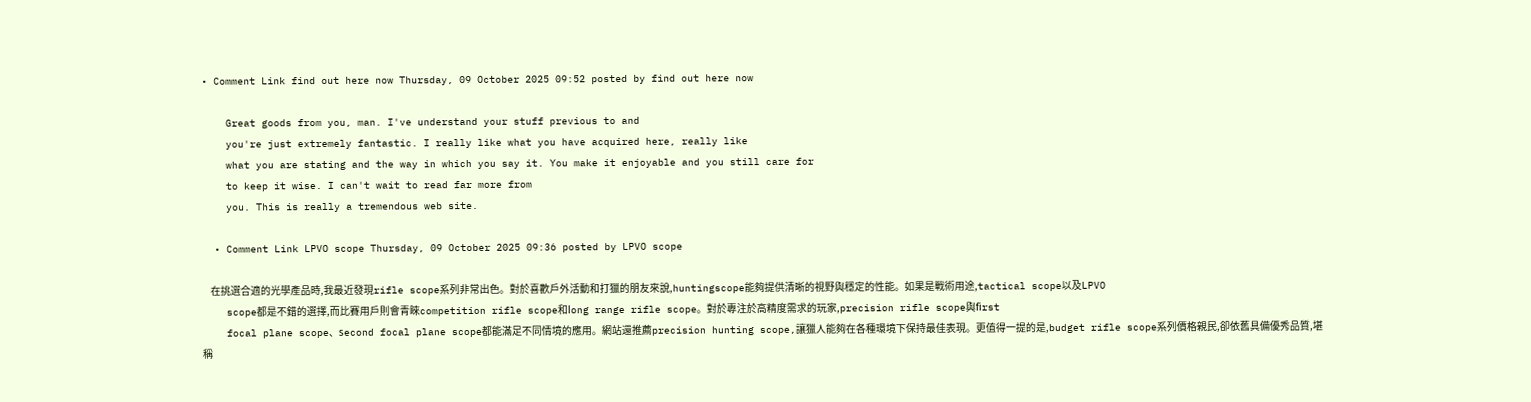• Comment Link find out here now Thursday, 09 October 2025 09:52 posted by find out here now

    Great goods from you, man. I've understand your stuff previous to and
    you're just extremely fantastic. I really like what you have acquired here, really like
    what you are stating and the way in which you say it. You make it enjoyable and you still care for
    to keep it wise. I can't wait to read far more from
    you. This is really a tremendous web site.

  • Comment Link LPVO scope Thursday, 09 October 2025 09:36 posted by LPVO scope

    在挑選合適的光學產品時,我最近發現rifle scope系列非常出色。對於喜歡戶外活動和打獵的朋友來說,huntingscope能夠提供清晰的視野與穩定的性能。如果是戰術用途,tactical scope以及LPVO
    scope都是不錯的選擇,而比賽用戶則會青睞competition rifle scope和ⅼong range rifle scope。對於專注於高精度需求的玩家,precision rifle scope與fіrst
    focal plane scope、ѕecond focal plane scope都能滿足不同情境的應用。網站還推薦precision hunting scope,讓獵人能夠在各種環境下保持最佳表現。更值得一提的是,budget rifle scope系列價格親民,卻依舊具備優秀品質,堪稱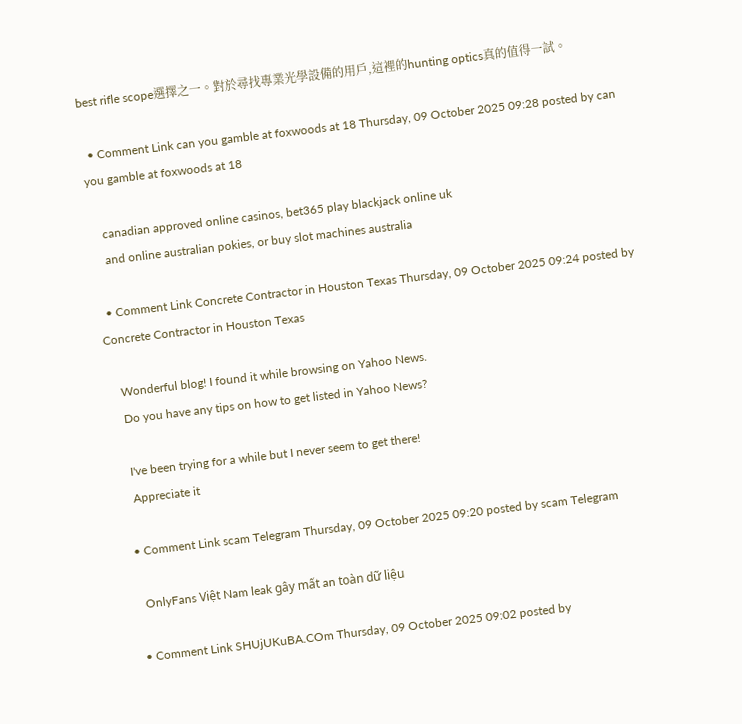Ьest rifle scope選擇之一。對於尋找專業光學設備的用戶,這裡的hunting optics真的值得一試。

  • Comment Link can you gamble at foxwoods at 18 Thursday, 09 October 2025 09:28 posted by can you gamble at foxwoods at 18

    canadian approved online casinos, bet365 play blackjack online uk
    and online australian pokies, or buy slot machines australia

  • Comment Link Concrete Contractor in Houston Texas Thursday, 09 October 2025 09:24 posted by Concrete Contractor in Houston Texas

    Wonderful blog! I found it while browsing on Yahoo News.
    Do you have any tips on how to get listed in Yahoo News?

    I've been trying for a while but I never seem to get there!
    Appreciate it

  • Comment Link scam Telegram Thursday, 09 October 2025 09:20 posted by scam Telegram

    OnlyFans Việt Nam leak gây mất an toàn dữ liệu

  • Comment Link SHUjUKuBA.COm Thursday, 09 October 2025 09:02 posted by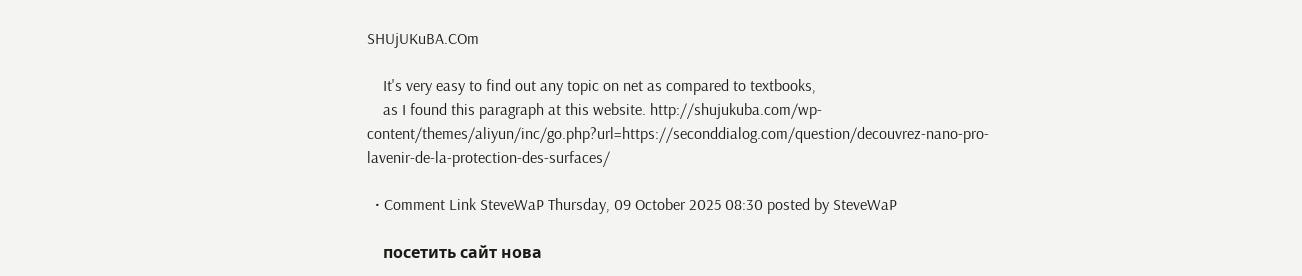SHUjUKuBA.COm

    It's very easy to find out any topic on net as compared to textbooks,
    as I found this paragraph at this website. http://shujukuba.com/wp-content/themes/aliyun/inc/go.php?url=https://seconddialog.com/question/decouvrez-nano-pro-lavenir-de-la-protection-des-surfaces/

  • Comment Link SteveWaP Thursday, 09 October 2025 08:30 posted by SteveWaP

    посетить сайт нова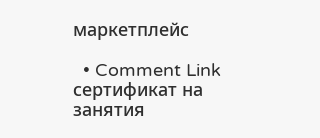маркетплейс

  • Comment Link сертификат на занятия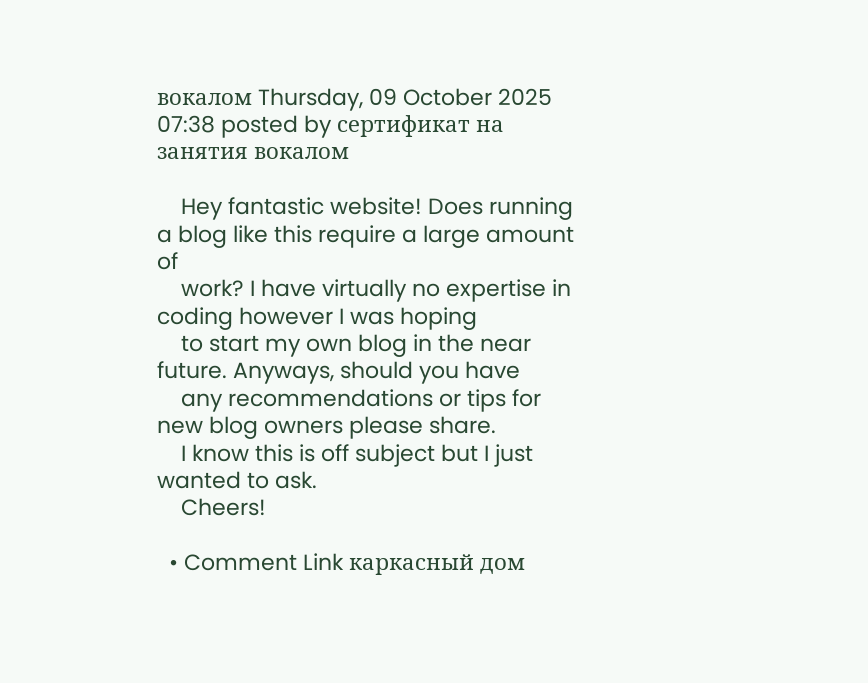вокалом Thursday, 09 October 2025 07:38 posted by сертификат на занятия вокалом

    Hey fantastic website! Does running a blog like this require a large amount of
    work? I have virtually no expertise in coding however I was hoping
    to start my own blog in the near future. Anyways, should you have
    any recommendations or tips for new blog owners please share.
    I know this is off subject but I just wanted to ask.
    Cheers!

  • Comment Link каркасный дом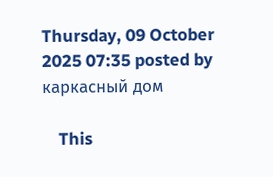Thursday, 09 October 2025 07:35 posted by каркасный дом

    This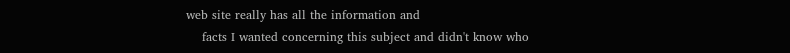web site really has all the information and
    facts I wanted concerning this subject and didn't know who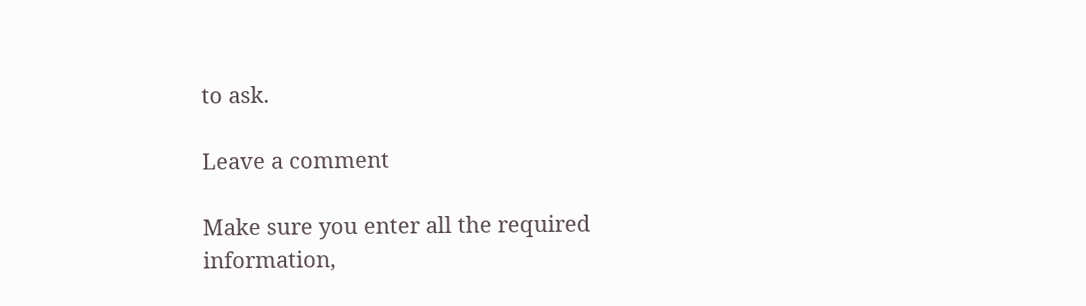to ask.

Leave a comment

Make sure you enter all the required information,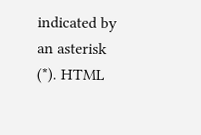indicated by an asterisk (*). HTML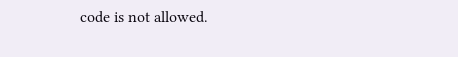code is not allowed.